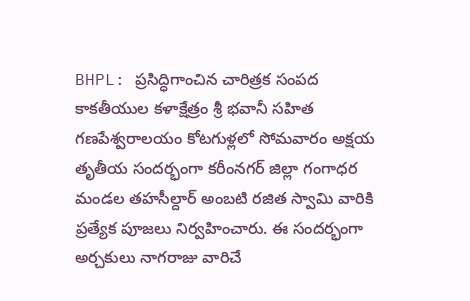BHPL: ప్రసిద్ధిగాంచిన చారిత్రక సంపద కాకతీయుల కళాక్షేత్రం శ్రీ భవానీ సహిత గణపేశ్వరాలయం కోటగుళ్లలో సోమవారం అక్షయ తృతీయ సందర్భంగా కరీంనగర్ జిల్లా గంగాధర మండల తహసీల్దార్ అంబటి రజిత స్వామి వారికి ప్రత్యేక పూజలు నిర్వహించారు. ఈ సందర్భంగా అర్చకులు నాగరాజు వారిచే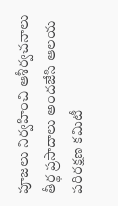పూజలు నిర్వహించి ఆశీర్వచనాలు తీర్థ ప్రసాదాలు అందజేసి ఆలయ పరిరక్షణ కమిటీ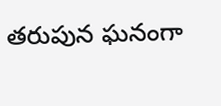తరుపున ఘనంగా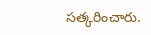సత్కరించారు.